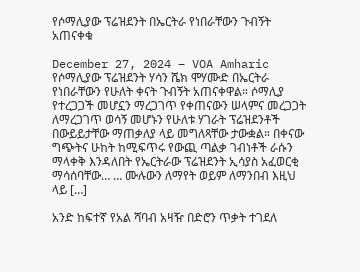የሶማሊያው ፕሬዝደንት በኤርትራ የነበራቸውን ጉብኝት አጠናቀቁ

December 27, 2024 – VOA Amharic  የሶማሊያው ፕሬዝደንት ሃሳን ሼክ ሞሃሙድ በኤርትራ የነበራቸውን የሁለት ቀናት ጉብኝት አጠናቀዋል። ሶማሊያ የተረጋጋች መሆኗን ማረጋገጥ የቀጠናውን ሠላምና መረጋጋት ለማረጋገጥ ወሳኝ መሆኑን የሁለቱ ሃገራት ፕሬዝደንቶች በውይይታቸው ማጠቃለያ ላይ መግለጻቸው ታውቋል። በቀናው ግጭትና ሁከት ከሚፍጥሩ የውጪ ጣልቃ ገብነቶች ራሱን ማላቀቅ እንዳለበት የኤርትራው ፕሬዝደንት ኢሳያስ አፈወርቂ ማሳሰባቸው… … ሙሉውን ለማየት ወይም ለማንበብ እዚህ ላይ […]

አንድ ከፍተኛ የአል ሻባብ አዛዥ በድሮን ጥቃት ተገደለ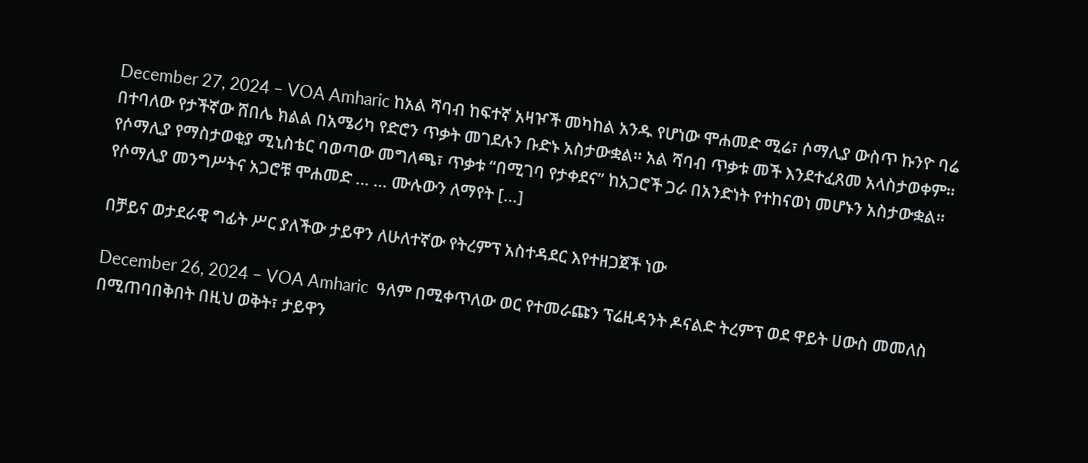December 27, 2024 – VOA Amharic ከአል ሻባብ ከፍተኛ አዛዦች መካከል አንዱ የሆነው ሞሐመድ ሚሬ፣ ሶማሊያ ውስጥ ኩንዮ ባሬ በተባለው የታችኛው ሸበሌ ክልል በአሜሪካ የድሮን ጥቃት መገደሉን ቡድኑ አስታውቋል። አል ሻባብ ጥቃቱ መች እንደተፈጸመ አላስታወቀም። የሶማሊያ የማስታወቂያ ሚኒስቴር ባወጣው መግለጫ፣ ጥቃቱ “በሚገባ የታቀደና” ከአጋሮች ጋራ በአንድነት የተከናወነ መሆኑን አስታውቋል። የሶማሊያ መንግሥትና አጋሮቹ ሞሐመድ … … ሙሉውን ለማየት […]

በቻይና ወታደራዊ ግፊት ሥር ያለችው ታይዋን ለሁለተኛው የትረምፕ አስተዳደር እየተዘጋጀች ነው

December 26, 2024 – VOA Amharic  ዓለም በሚቀጥለው ወር የተመራጩን ፕሬዚዳንት ዶናልድ ትረምፕ ወደ ዋይት ሀውስ መመለስ በሚጠባበቅበት በዚህ ወቅት፣ ታይዋን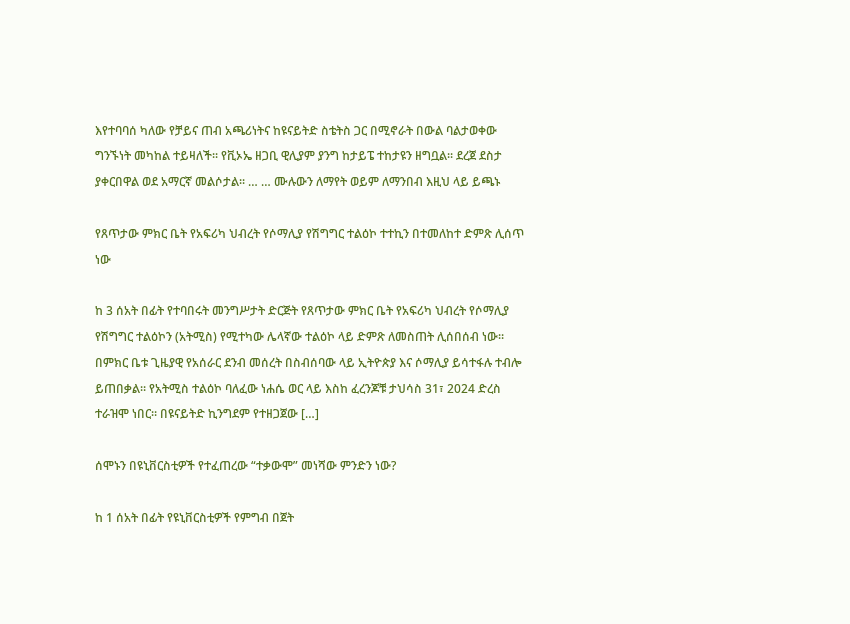እየተባባሰ ካለው የቻይና ጠብ አጫሪነትና ከዩናይትድ ስቴትስ ጋር በሚኖራት በውል ባልታወቀው ግንኙነት መካከል ተይዛለች፡፡ የቪኦኤ ዘጋቢ ዊሊያም ያንግ ከታይፔ ተከታዩን ዘግቧል፡፡ ደረጀ ደስታ ያቀርበዋል ወደ አማርኛ መልሶታል፡፡ … … ሙሉውን ለማየት ወይም ለማንበብ እዚህ ላይ ይጫኑ

የጸጥታው ምክር ቤት የአፍሪካ ህብረት የሶማሊያ የሽግግር ተልዕኮ ተተኪን በተመለከተ ድምጽ ሊሰጥ ነው

ከ 3 ሰአት በፊት የተባበሩት መንግሥታት ድርጅት የጸጥታው ምክር ቤት የአፍሪካ ህብረት የሶማሊያ የሽግግር ተልዕኮን (አትሚስ) የሚተካው ሌላኛው ተልዕኮ ላይ ድምጽ ለመስጠት ሊሰበሰብ ነው። በምክር ቤቱ ጊዜያዊ የአሰራር ደንብ መሰረት በስብሰባው ላይ ኢትዮጵያ እና ሶማሊያ ይሳተፋሉ ተብሎ ይጠበቃል። የአትሚስ ተልዕኮ ባለፈው ነሐሴ ወር ላይ እስከ ፈረንጆቹ ታህሳስ 31፣ 2024 ድረስ ተራዝሞ ነበር። በዩናይትድ ኪንግደም የተዘጋጀው […]

ሰሞኑን በዩኒቨርስቲዎች የተፈጠረው “ተቃውሞ” መነሻው ምንድን ነው?

ከ 1 ሰአት በፊት የዩኒቨርስቲዎች የምግብ በጀት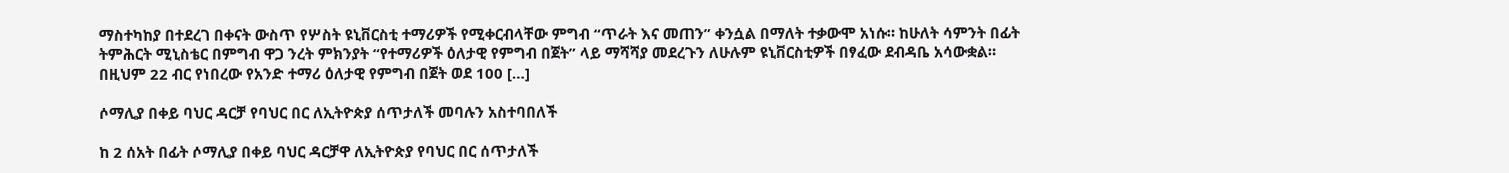ማስተካከያ በተደረገ በቀናት ውስጥ የሦስት ዩኒቨርስቲ ተማሪዎች የሚቀርብላቸው ምግብ “ጥራት እና መጠን” ቀንሷል በማለት ተቃውሞ አነሱ። ከሁለት ሳምንት በፊት ትምሕርት ሚኒስቴር በምግብ ዋጋ ንረት ምክንያት “የተማሪዎች ዕለታዊ የምግብ በጀት” ላይ ማሻሻያ መደረጉን ለሁሉም ዩኒቨርስቲዎች በፃፈው ደብዳቤ አሳውቋል። በዚህም 22 ብር የነበረው የአንድ ተማሪ ዕለታዊ የምግብ በጀት ወደ 100 […]

ሶማሊያ በቀይ ባህር ዳርቻ የባህር በር ለኢትዮጵያ ሰጥታለች መባሉን አስተባበለች

ከ 2 ሰአት በፊት ሶማሊያ በቀይ ባህር ዳርቻዋ ለኢትዮጵያ የባህር በር ሰጥታለች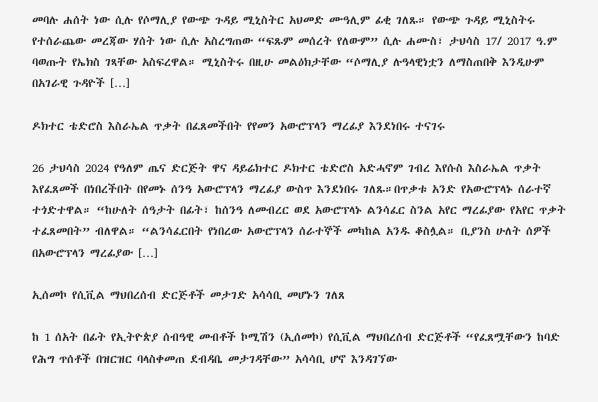መባሉ ሐሰት ነው ሲሉ የሶማሊያ የውጭ ጉዳይ ሚኒስትር አህመድ ሙዓሊም ፊቂ ገለጹ። የውጭ ጉዳይ ሚኒስትሩ የተሰራጨው መረጃው ሃሰት ነው ሲሉ አስረግጠው “ፍጹም መሰረት የለውም” ሲሉ ሐሙስ፣ ታህሳስ 17/ 2017 ዓ.ም ባወጡት የኤክስ ገጻቸው አስፍረዋል። ሚኒስትሩ በዚሁ መልዕክታቸው “ሶማሊያ ሉዓላዊነቷን ለማስጠበቅ እንዲሁም በአገራዊ ጉዳዮች […]

ዶክተር ቴድሮስ እስራኤል ጥቃት በፈጸመችበት የየመን አውሮፕላን ማረፊያ እንደነበሩ ተናገሩ

26 ታህሳስ 2024 የዓለም ጤና ድርጅት ዋና ዳይሬክተር ዶክተር ቴድሮስ አድሓኖም ገብረ እየሱስ እስራኤል ጥቃት እየፈጸመች በነበረችበት በየመኑ ሰንዓ አውሮፕላን ማረፊያ ውስጥ እንደነበሩ ገለጹ።በጥቃቱ አንድ የአውሮፕላኑ ሰራተኛ ተጎድተዋል። “ከሁለት ሰዓታት በፊት፣ ከሰንዓ ለመብረር ወደ አውሮፕላኑ ልንሳፈር ስንል አየር ማረፊያው የአየር ጥቃት ተፈጸመበት” ብለዋል። “ልንሳፈርበት የነበረው አውሮፕላን ሰራተኞች መካከል አንዱ ቆስሏል። ቢያንስ ሁለት ሰዎች በአውሮፕላን ማረፊያው […]

ኢሰመኮ የሲቪል ማህበረሰብ ድርጅቶች መታገድ አሳሳቢ መሆኑን ገለጸ

ከ 1 ሰአት በፊት የኢትዮጵያ ሰብዓዊ መብቶች ኮሚሽን (ኢሰመኮ) የሲቪል ማህበረሰብ ድርጅቶች “የፈጸሟቸውን ከባድ የሕግ ጥሰቶች በዝርዝር ባላስቀመጠ ደብዳቤ መታገዳቸው” አሳሳቢ ሆኖ እንዳገኘው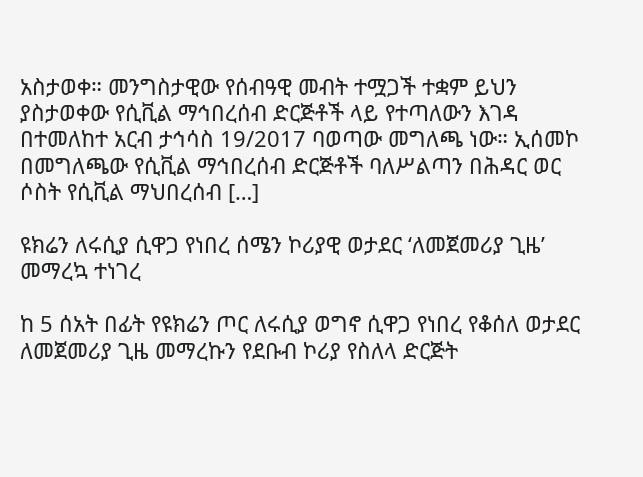አስታወቀ። መንግስታዊው የሰብዓዊ መብት ተሟጋች ተቋም ይህን ያስታወቀው የሲቪል ማኅበረሰብ ድርጅቶች ላይ የተጣለውን እገዳ በተመለከተ አርብ ታኅሳስ 19/2017 ባወጣው መግለጫ ነው። ኢሰመኮ በመግለጫው የሲቪል ማኅበረሰብ ድርጅቶች ባለሥልጣን በሕዳር ወር ሶስት የሲቪል ማህበረሰብ […]

ዩክሬን ለሩሲያ ሲዋጋ የነበረ ሰሜን ኮሪያዊ ወታደር ‘ለመጀመሪያ ጊዜ’ መማረኳ ተነገረ

ከ 5 ሰአት በፊት የዩክሬን ጦር ለሩሲያ ወግኖ ሲዋጋ የነበረ የቆሰለ ወታደር ለመጀመሪያ ጊዜ መማረኩን የደቡብ ኮሪያ የስለላ ድርጅት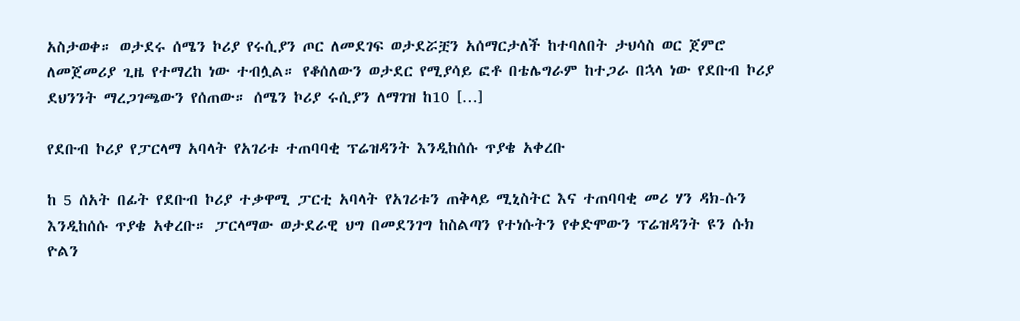አስታወቀ። ወታደሩ ሰሜን ኮሪያ የሩሲያን ጦር ለመደገፍ ወታደሯቿን አሰማርታለች ከተባለበት ታህሳስ ወር ጀምሮ ለመጀመሪያ ጊዜ የተማረከ ነው ተብሏል። የቆሰለውን ወታደር የሚያሳይ ፎቶ በቴሌግራም ከተጋራ በኋላ ነው የደቡብ ኮሪያ ደህንንት ማረጋገጫውን የሰጠው። ሰሜን ኮሪያ ሩሲያን ለማገዝ ከ10 […]

የደቡብ ኮሪያ የፓርላማ አባላት የአገሪቱ ተጠባባቂ ፕሬዝዳንት እንዲከሰሱ ጥያቄ አቀረቡ

ከ 5 ሰአት በፊት የደቡብ ኮሪያ ተቃዋሚ ፓርቲ አባላት የአገሪቱን ጠቅላይ ሚኒስትር እና ተጠባባቂ መሪ ሃን ዳክ-ሱን እንዲከሰሱ ጥያቄ አቀረቡ። ፓርላማው ወታደራዊ ህግ በመደንገግ ከስልጣን የተነሱትን የቀድሞውን ፕሬዝዳንት ዩን ሱክ ዮልን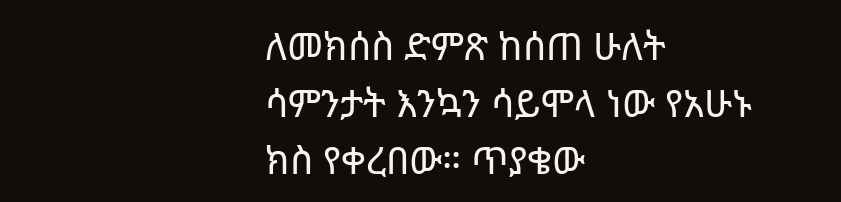ለመክሰስ ድምጽ ከሰጠ ሁለት ሳምንታት እንኳን ሳይሞላ ነው የአሁኑ ክስ የቀረበው። ጥያቄው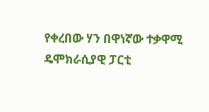የቀረበው ሃን በዋነኛው ተቃዋሚ ዴሞክራሲያዊ ፓርቲ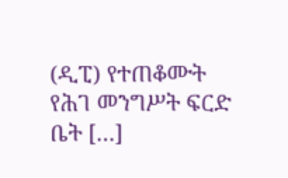(ዲፒ) የተጠቆሙት የሕገ መንግሥት ፍርድ ቤት […]